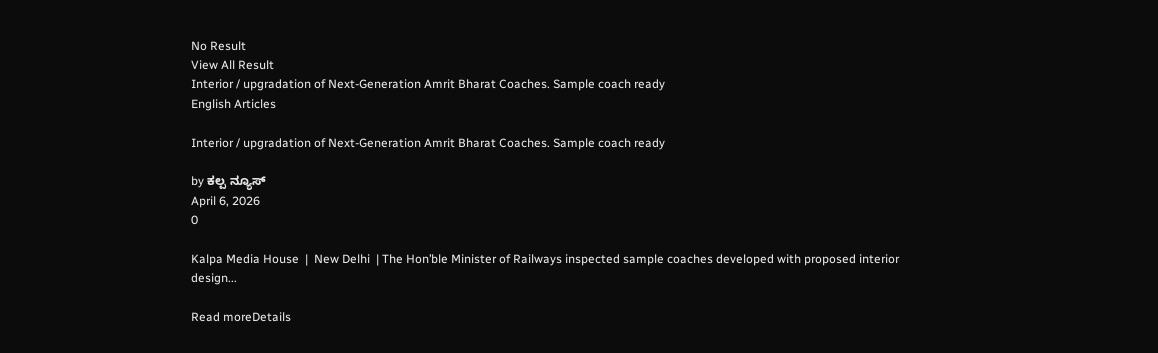No Result
View All Result
Interior / upgradation of Next-Generation Amrit Bharat Coaches. Sample coach ready
English Articles

Interior / upgradation of Next-Generation Amrit Bharat Coaches. Sample coach ready

by ಕಲ್ಪ ನ್ಯೂಸ್
April 6, 2026
0

Kalpa Media House  |  New Delhi  | The Hon’ble Minister of Railways inspected sample coaches developed with proposed interior design...

Read moreDetails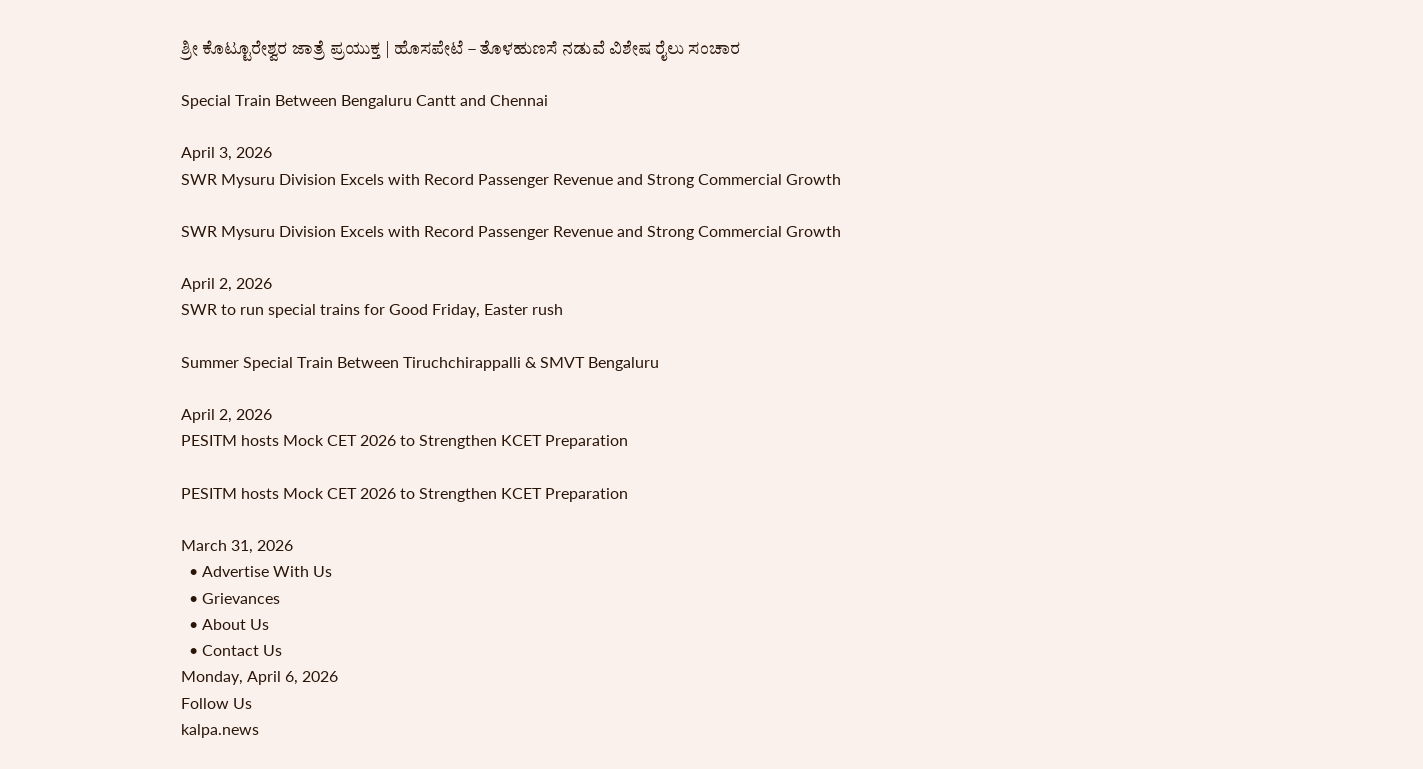ಶ್ರೀ ಕೊಟ್ಟೂರೇಶ್ವರ ಜಾತ್ರೆ ಪ್ರಯುಕ್ತ | ಹೊಸಪೇಟೆ – ತೊಳಹುಣಸೆ ನಡುವೆ ವಿಶೇಷ ರೈಲು ಸಂಚಾರ

Special Train Between Bengaluru Cantt and Chennai

April 3, 2026
SWR Mysuru Division Excels with Record Passenger Revenue and Strong Commercial Growth

SWR Mysuru Division Excels with Record Passenger Revenue and Strong Commercial Growth

April 2, 2026
SWR to run special trains for Good Friday, Easter rush

Summer Special Train Between Tiruchchirappalli & SMVT Bengaluru

April 2, 2026
PESITM hosts Mock CET 2026 to Strengthen KCET Preparation

PESITM hosts Mock CET 2026 to Strengthen KCET Preparation

March 31, 2026
  • Advertise With Us
  • Grievances
  • About Us
  • Contact Us
Monday, April 6, 2026
Follow Us
kalpa.news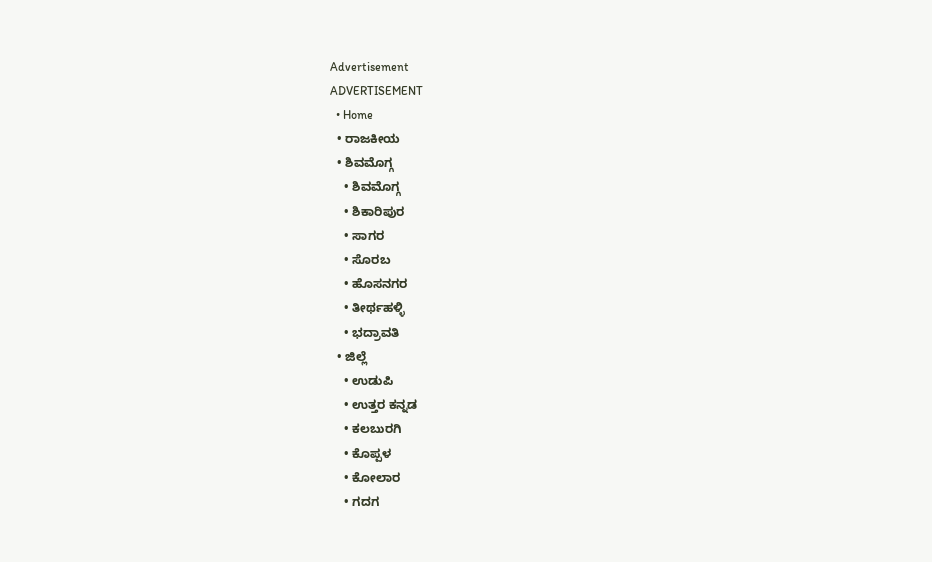Advertisement
ADVERTISEMENT
  • Home
  • ರಾಜಕೀಯ
  • ಶಿವಮೊಗ್ಗ
    • ಶಿವಮೊಗ್ಗ
    • ಶಿಕಾರಿಪುರ
    • ಸಾಗರ
    • ಸೊರಬ
    • ಹೊಸನಗರ
    • ತೀರ್ಥಹಳ್ಳಿ
    • ಭದ್ರಾವತಿ
  • ಜಿಲ್ಲೆ
    • ಉಡುಪಿ
    • ಉತ್ತರ ಕನ್ನಡ
    • ಕಲಬುರಗಿ
    • ಕೊಪ್ಪಳ
    • ಕೋಲಾರ
    • ಗದಗ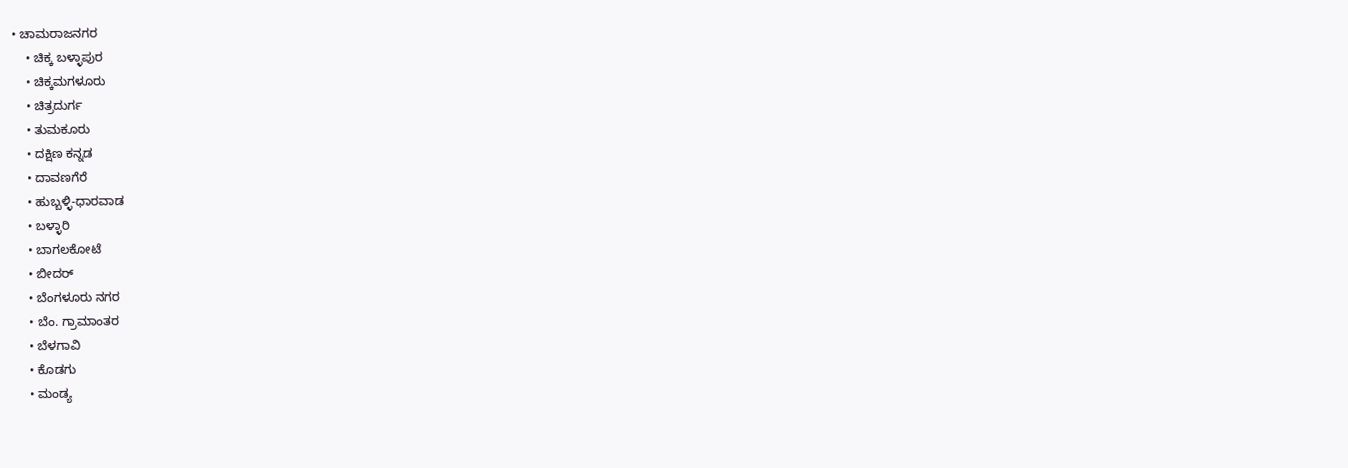• ಚಾಮರಾಜನಗರ
    • ಚಿಕ್ಕ ಬಳ್ಳಾಪುರ
    • ಚಿಕ್ಕಮಗಳೂರು
    • ಚಿತ್ರದುರ್ಗ
    • ತುಮಕೂರು
    • ದಕ್ಷಿಣ ಕನ್ನಡ
    • ದಾವಣಗೆರೆ
    • ಹುಬ್ಬಳ್ಳಿ-ಧಾರವಾಡ
    • ಬಳ್ಳಾರಿ
    • ಬಾಗಲಕೋಟೆ
    • ಬೀದರ್
    • ಬೆಂಗಳೂರು ನಗರ
    • ಬೆಂ. ಗ್ರಾಮಾಂತರ
    • ಬೆಳಗಾವಿ
    • ಕೊಡಗು
    • ಮಂಡ್ಯ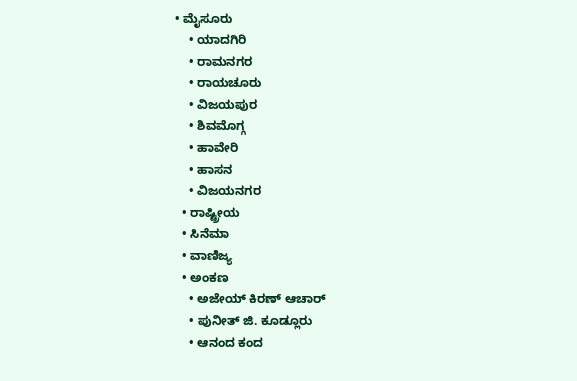• ಮೈಸೂರು
    • ಯಾದಗಿರಿ
    • ರಾಮನಗರ
    • ರಾಯಚೂರು
    • ವಿಜಯಪುರ
    • ಶಿವಮೊಗ್ಗ
    • ಹಾವೇರಿ
    • ಹಾಸನ
    • ವಿಜಯನಗರ
  • ರಾಷ್ಟ್ರೀಯ
  • ಸಿನೆಮಾ
  • ವಾಣಿಜ್ಯ
  • ಅಂಕಣ
    • ಅಜೇಯ್ ಕಿರಣ್ ಆಚಾರ್
    • ಪುನೀತ್ ಜಿ. ಕೂಡ್ಲೂರು
    • ಆನಂದ ಕಂದ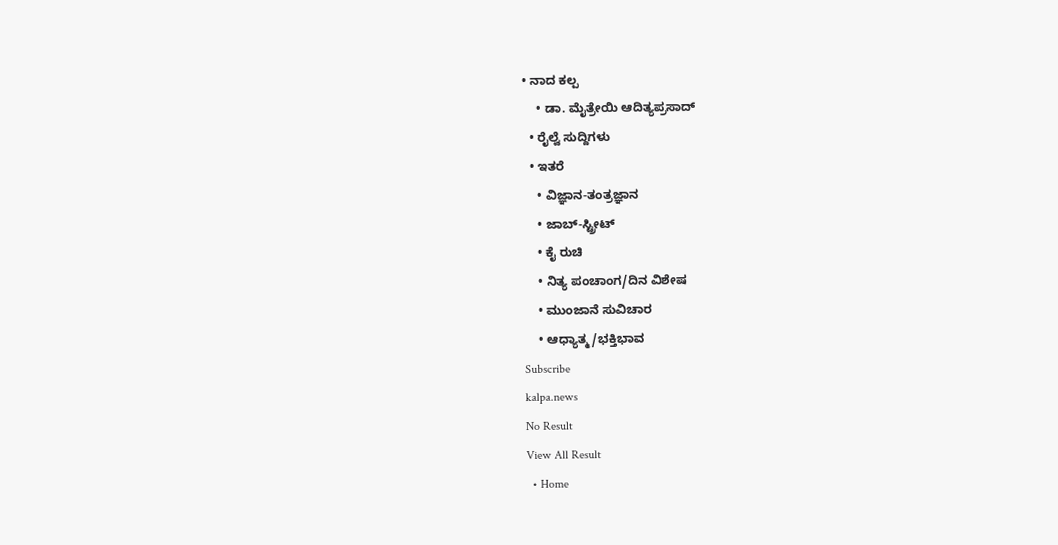• ನಾದ ಕಲ್ಪ
    • ಡಾ. ಮೈತ್ರೇಯಿ ಆದಿತ್ಯಪ್ರಸಾದ್
  • ರೈಲ್ವೆ ಸುದ್ದಿಗಳು
  • ಇತರೆ
    • ವಿಜ್ಞಾನ-ತಂತ್ರಜ್ಞಾನ
    • ಜಾಬ್-ಸ್ಟ್ರೀಟ್
    • ಕೈ ರುಚಿ
    • ನಿತ್ಯ ಪಂಚಾಂಗ/ದಿನ ವಿಶೇಷ
    • ಮುಂಜಾನೆ ಸುವಿಚಾರ
    • ಆಧ್ಯಾತ್ಮ/ಭಕ್ತಿಭಾವ
Subscribe
kalpa.news
No Result
View All Result
  • Home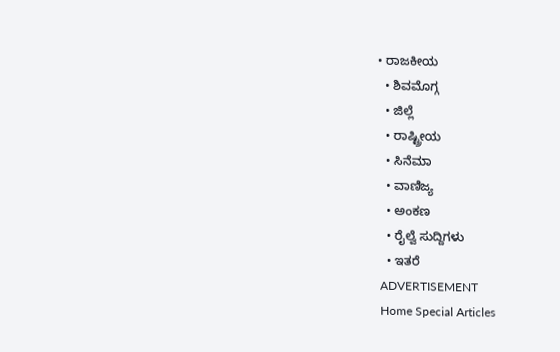• ರಾಜಕೀಯ
  • ಶಿವಮೊಗ್ಗ
  • ಜಿಲ್ಲೆ
  • ರಾಷ್ಟ್ರೀಯ
  • ಸಿನೆಮಾ
  • ವಾಣಿಜ್ಯ
  • ಅಂಕಣ
  • ರೈಲ್ವೆ ಸುದ್ದಿಗಳು
  • ಇತರೆ
ADVERTISEMENT
Home Special Articles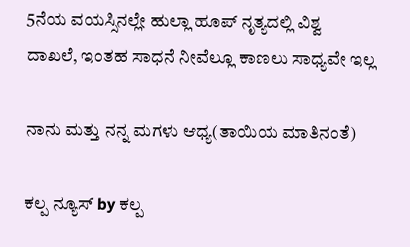5ನೆಯ ವಯಸ್ಸಿನಲ್ಲೇ ಹುಲ್ಲಾ ಹೂಪ್ ನೃತ್ಯದಲ್ಲಿ ವಿಶ್ವ ದಾಖಲೆ, ಇಂತಹ ಸಾಧನೆ ನೀವೆಲ್ಲೂ ಕಾಣಲು ಸಾಧ್ಯವೇ ಇಲ್ಲ

ನಾನು ಮತ್ತು ನನ್ನ ಮಗಳು ಆಧ್ಯ(ತಾಯಿಯ ಮಾತಿನಂತೆ)

ಕಲ್ಪ ನ್ಯೂಸ್ by ಕಲ್ಪ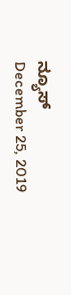ನ್ಯೂಸ್
December 25, 2019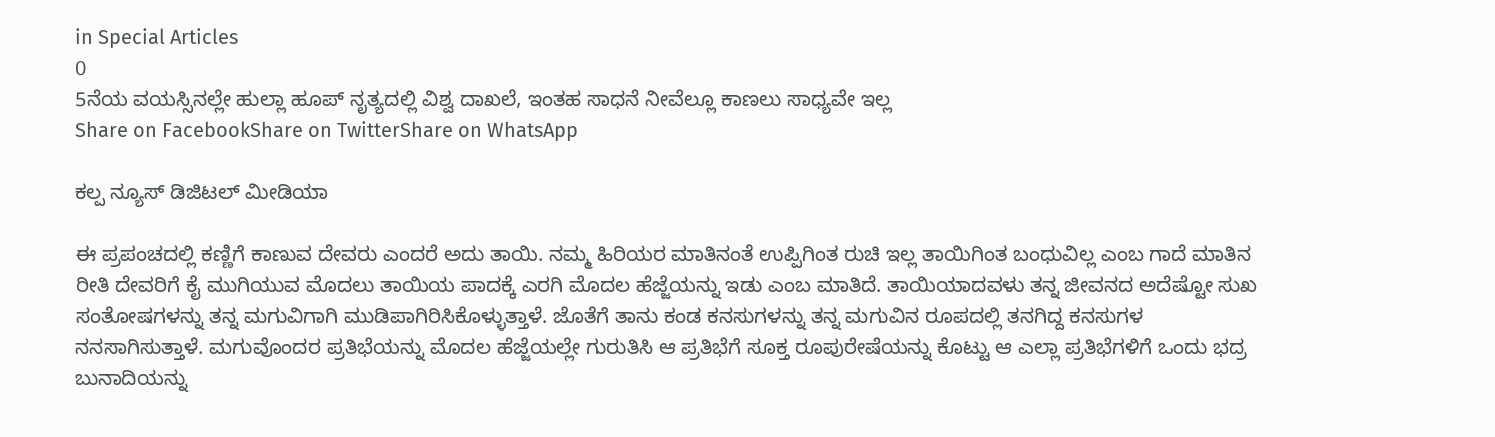in Special Articles
0
5ನೆಯ ವಯಸ್ಸಿನಲ್ಲೇ ಹುಲ್ಲಾ ಹೂಪ್ ನೃತ್ಯದಲ್ಲಿ ವಿಶ್ವ ದಾಖಲೆ, ಇಂತಹ ಸಾಧನೆ ನೀವೆಲ್ಲೂ ಕಾಣಲು ಸಾಧ್ಯವೇ ಇಲ್ಲ
Share on FacebookShare on TwitterShare on WhatsApp

ಕಲ್ಪ ನ್ಯೂಸ್ ಡಿಜಿಟಲ್ ಮೀಡಿಯಾ

ಈ ಪ್ರಪಂಚದಲ್ಲಿ ಕಣ್ಣಿಗೆ ಕಾಣುವ ದೇವರು ಎಂದರೆ ಅದು ತಾಯಿ. ನಮ್ಮ ಹಿರಿಯರ ಮಾತಿನಂತೆ ಉಪ್ಪಿಗಿಂತ ರುಚಿ ಇಲ್ಲ ತಾಯಿಗಿಂತ ಬಂಧುವಿಲ್ಲ ಎಂಬ ಗಾದೆ ಮಾತಿನ ರೀತಿ ದೇವರಿಗೆ ಕೈ ಮುಗಿಯುವ ಮೊದಲು ತಾಯಿಯ ಪಾದಕ್ಕೆ ಎರಗಿ ಮೊದಲ ಹೆಜ್ಜೆಯನ್ನು ಇಡು ಎಂಬ ಮಾತಿದೆ. ತಾಯಿಯಾದವಳು ತನ್ನ ಜೀವನದ ಅದೆಷ್ಟೋ ಸುಖ ಸಂತೋಷಗಳನ್ನು ತನ್ನ ಮಗುವಿಗಾಗಿ ಮುಡಿಪಾಗಿರಿಸಿಕೊಳ್ಳುತ್ತಾಳೆ. ಜೊತೆಗೆ ತಾನು ಕಂಡ ಕನಸುಗಳನ್ನು ತನ್ನ ಮಗುವಿನ ರೂಪದಲ್ಲಿ ತನಗಿದ್ದ ಕನಸುಗಳ ನನಸಾಗಿಸುತ್ತಾಳೆ. ಮಗುವೊಂದರ ಪ್ರತಿಭೆಯನ್ನು ಮೊದಲ ಹೆಜ್ಜೆಯಲ್ಲೇ ಗುರುತಿಸಿ ಆ ಪ್ರತಿಭೆಗೆ ಸೂಕ್ತ ರೂಪುರೇಷೆಯನ್ನು ಕೊಟ್ಟು ಆ ಎಲ್ಲಾ ಪ್ರತಿಭೆಗಳಿಗೆ ಒಂದು ಭದ್ರ ಬುನಾದಿಯನ್ನು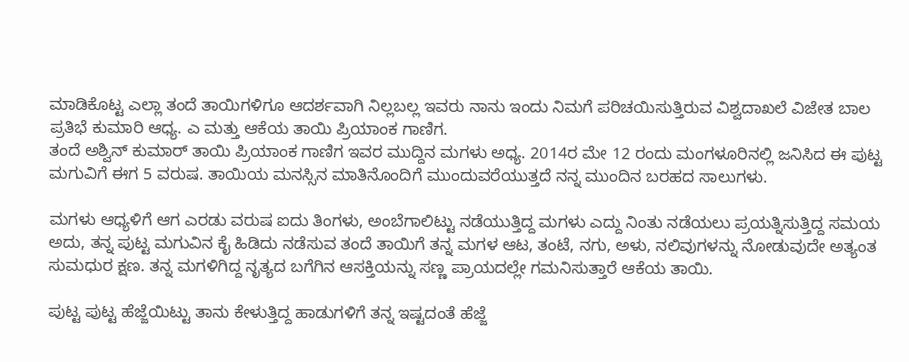ಮಾಡಿಕೊಟ್ಟ ಎಲ್ಲಾ ತಂದೆ ತಾಯಿಗಳಿಗೂ ಆದರ್ಶವಾಗಿ ನಿಲ್ಲಬಲ್ಲ ಇವರು ನಾನು ಇಂದು ನಿಮಗೆ ಪರಿಚಯಿಸುತ್ತಿರುವ ವಿಶ್ವದಾಖಲೆ ವಿಜೇತ ಬಾಲ ಪ್ರತಿಭೆ ಕುಮಾರಿ ಆಧ್ಯ. ಎ ಮತ್ತು ಆಕೆಯ ತಾಯಿ ಪ್ರಿಯಾಂಕ ಗಾಣಿಗ.
ತಂದೆ ಅಶ್ವಿನ್ ಕುಮಾರ್ ತಾಯಿ ಪ್ರಿಯಾಂಕ ಗಾಣಿಗ ಇವರ ಮುದ್ದಿನ ಮಗಳು ಅಧ್ಯ. 2014ರ ಮೇ 12 ರಂದು ಮಂಗಳೂರಿನಲ್ಲಿ ಜನಿಸಿದ ಈ ಪುಟ್ಟ ಮಗುವಿಗೆ ಈಗ 5 ವರುಷ. ತಾಯಿಯ ಮನಸ್ಸಿನ ಮಾತಿನೊಂದಿಗೆ ಮುಂದುವರೆಯುತ್ತದೆ ನನ್ನ ಮುಂದಿನ ಬರಹದ ಸಾಲುಗಳು.

ಮಗಳು ಆಧ್ಯಳಿಗೆ ಆಗ ಎರಡು ವರುಷ ಐದು ತಿಂಗಳು, ಅಂಬೆಗಾಲಿಟ್ಟು ನಡೆಯುತ್ತಿದ್ದ ಮಗಳು ಎದ್ದು ನಿಂತು ನಡೆಯಲು ಪ್ರಯತ್ನಿಸುತ್ತಿದ್ದ ಸಮಯ ಅದು, ತನ್ನ ಪುಟ್ಟ ಮಗುವಿನ ಕೈ ಹಿಡಿದು ನಡೆಸುವ ತಂದೆ ತಾಯಿಗೆ ತನ್ನ ಮಗಳ ಆಟ, ತಂಟೆ, ನಗು, ಅಳು, ನಲಿವುಗಳನ್ನು ನೋಡುವುದೇ ಅತ್ಯಂತ ಸುಮಧುರ ಕ್ಷಣ. ತನ್ನ ಮಗಳಿಗಿದ್ದ ನೃತ್ಯದ ಬಗೆಗಿನ ಆಸಕ್ತಿಯನ್ನು ಸಣ್ಣ ಪ್ರಾಯದಲ್ಲೇ ಗಮನಿಸುತ್ತಾರೆ ಆಕೆಯ ತಾಯಿ.

ಪುಟ್ಟ ಪುಟ್ಟ ಹೆಜ್ಜೆಯಿಟ್ಟು ತಾನು ಕೇಳುತ್ತಿದ್ದ ಹಾಡುಗಳಿಗೆ ತನ್ನ ಇಷ್ಟದಂತೆ ಹೆಜ್ಜೆ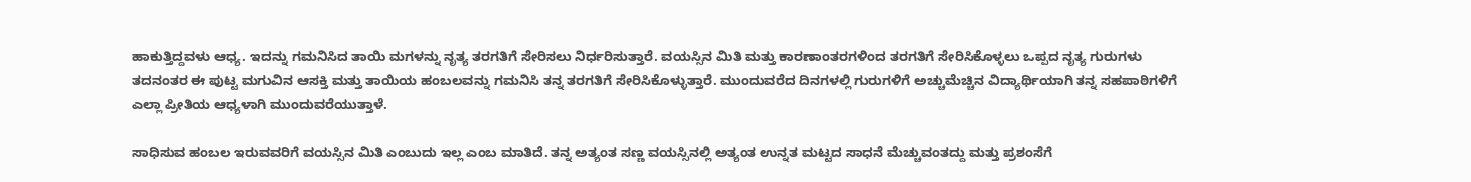ಹಾಕುತ್ತಿದ್ದವಳು ಆಧ್ಯ. ಇದನ್ನು ಗಮನಿಸಿದ ತಾಯಿ ಮಗಳನ್ನು ನೃತ್ಯ ತರಗತಿಗೆ ಸೇರಿಸಲು ನಿರ್ಧರಿಸುತ್ತಾರೆ. ವಯಸ್ಸಿನ ಮಿತಿ ಮತ್ತು ಕಾರಣಾಂತರಗಳಿಂದ ತರಗತಿಗೆ ಸೇರಿಸಿಕೊಳ್ಳಲು ಒಪ್ಪದ ನೃತ್ಯ ಗುರುಗಳು ತದನಂತರ ಈ ಪುಟ್ಟ ಮಗುವಿನ ಆಸಕ್ತಿ ಮತ್ತು ತಾಯಿಯ ಹಂಬಲವನ್ನು ಗಮನಿಸಿ ತನ್ನ ತರಗತಿಗೆ ಸೇರಿಸಿಕೊಳ್ಳುತ್ತಾರೆ. ಮುಂದುವರೆದ ದಿನಗಳಲ್ಲಿ ಗುರುಗಳಿಗೆ ಅಚ್ಚುಮೆಚ್ಚಿನ ವಿದ್ಯಾರ್ಥಿಯಾಗಿ ತನ್ನ ಸಹಪಾಠಿಗಳಿಗೆ ಎಲ್ಲಾ ಪ್ರೀತಿಯ ಆಧ್ಯಳಾಗಿ ಮುಂದುವರೆಯುತ್ತಾಳೆ.

ಸಾಧಿಸುವ ಹಂಬಲ ಇರುವವರಿಗೆ ವಯಸ್ಸಿನ ಮಿತಿ ಎಂಬುದು ಇಲ್ಲ ಎಂಬ ಮಾತಿದೆ. ತನ್ನ ಅತ್ಯಂತ ಸಣ್ಣ ವಯಸ್ಸಿನಲ್ಲಿ ಅತ್ಯಂತ ಉನ್ನತ ಮಟ್ಟದ ಸಾಧನೆ ಮೆಚ್ಚುವಂತದ್ದು ಮತ್ತು ಪ್ರಶಂಸೆಗೆ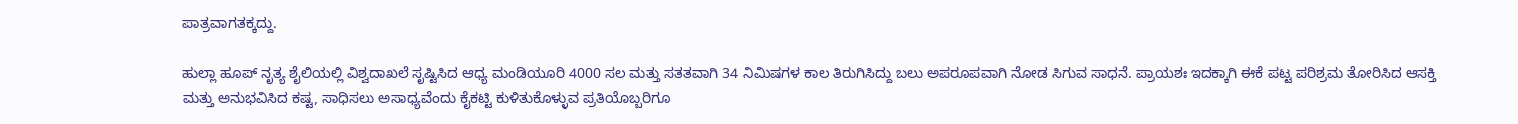ಪಾತ್ರವಾಗತಕ್ಕದ್ದು.

ಹುಲ್ಲಾ ಹೂಪ್ ನೃತ್ಯ ಶೈಲಿಯಲ್ಲಿ ವಿಶ್ವದಾಖಲೆ ಸೃಷ್ಟಿಸಿದ ಆಧ್ಯ ಮಂಡಿಯೂರಿ 4000 ಸಲ ಮತ್ತು ಸತತವಾಗಿ 34 ನಿಮಿಷಗಳ ಕಾಲ ತಿರುಗಿಸಿದ್ದು ಬಲು ಅಪರೂಪವಾಗಿ ನೋಡ ಸಿಗುವ ಸಾಧನೆ. ಪ್ರಾಯಶಃ ಇದಕ್ಕಾಗಿ ಈಕೆ ಪಟ್ಟ ಪರಿಶ್ರಮ ತೋರಿಸಿದ ಆಸಕ್ತಿ ಮತ್ತು ಅನುಭವಿಸಿದ ಕಷ್ಟ, ಸಾಧಿಸಲು ಅಸಾಧ್ಯವೆಂದು ಕೈಕಟ್ಟಿ ಕುಳಿತುಕೊಳ್ಳುವ ಪ್ರತಿಯೊಬ್ಬರಿಗೂ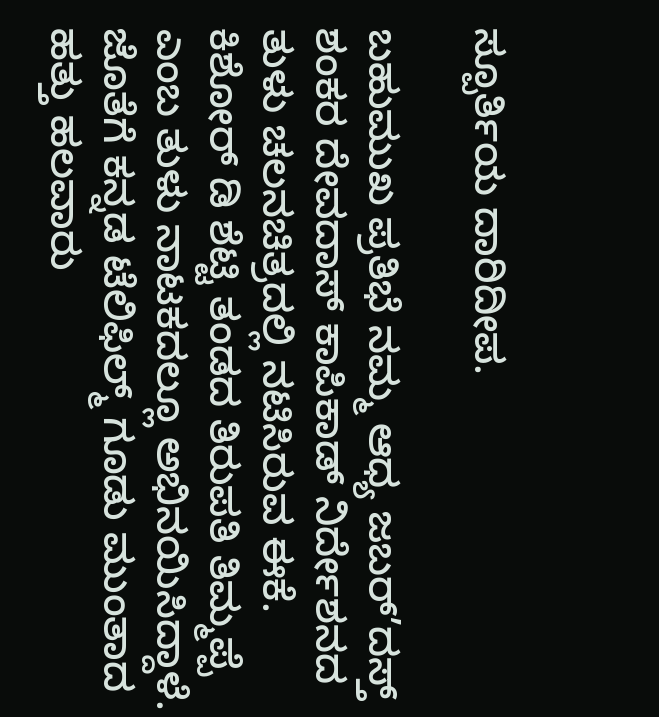ಸ್ಪೂರ್ತಿಯ ದಾರಿದೀಪ.

ಬಹುಮುಖ ಪ್ರತಿಭೆ ನಮ್ಮ ಆಧ್ಯ ಜಬರ್’ದಸ್ತ್‌ ಶಂಕರ ದೇವದಾಸ್ ಕಾಪಿಕಾಡ್ ನಿರ್ದೇಶನದ ತುಳು ಚಲನಚಿತ್ರದಲ್ಲಿ ನಟಿಸಿರುವ ಈಕೆ. ಕಿಶೋರ್ ಡಿ ಶೆಟ್ಟಿ ತಂಡದ ತಿರುಪತಿ ತಿಮ್ಮಪ್ಪೆ ಎಂಬ ತುಳು ನಾಟಕದಲ್ಲೂ ಅಭಿನಯಿಸಿದ್ದಾಳೆ. ಜೊತೆಗೆ ಕನ್ನಡ ಟೆಲಿಫಿಲ್ಮ್ ಗೂಡು ಮುಂತಾದ ಹತ್ತು ಹಲವಾರು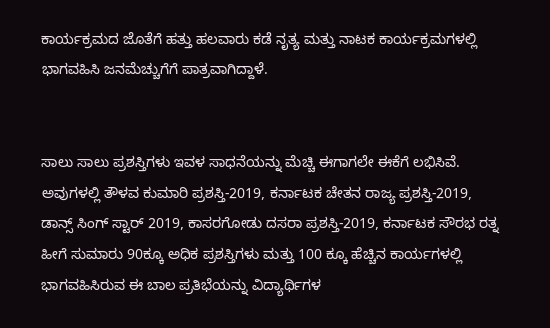ಕಾರ್ಯಕ್ರಮದ ಜೊತೆಗೆ ಹತ್ತು ಹಲವಾರು ಕಡೆ ನೃತ್ಯ ಮತ್ತು ನಾಟಕ ಕಾರ್ಯಕ್ರಮಗಳಲ್ಲಿ ಭಾಗವಹಿಸಿ ಜನಮೆಚ್ಚುಗೆಗೆ ಪಾತ್ರವಾಗಿದ್ದಾಳೆ.


ಸಾಲು ಸಾಲು ಪ್ರಶಸ್ತಿಗಳು ಇವಳ ಸಾಧನೆಯನ್ನು ಮೆಚ್ಚಿ ಈಗಾಗಲೇ ಈಕೆಗೆ ಲಭಿಸಿವೆ. ಅವುಗಳಲ್ಲಿ ತೌಳವ ಕುಮಾರಿ ಪ್ರಶಸ್ತಿ-2019, ಕರ್ನಾಟಕ ಚೇತನ ರಾಜ್ಯ ಪ್ರಶಸ್ತಿ-2019, ಡಾನ್ಸ್‌ ಸಿಂಗ್ ಸ್ಟಾರ್ 2019, ಕಾಸರಗೋಡು ದಸರಾ ಪ್ರಶಸ್ತಿ-2019, ಕರ್ನಾಟಕ ಸೌರಭ ರತ್ನ ಹೀಗೆ ಸುಮಾರು 90ಕ್ಕೂ ಅಧಿಕ ಪ್ರಶಸ್ತಿಗಳು ಮತ್ತು 100 ಕ್ಕೂ ಹೆಚ್ಚಿನ ಕಾರ್ಯಗಳಲ್ಲಿ ಭಾಗವಹಿಸಿರುವ ಈ ಬಾಲ ಪ್ರತಿಭೆಯನ್ನು ವಿದ್ಯಾರ್ಥಿಗಳ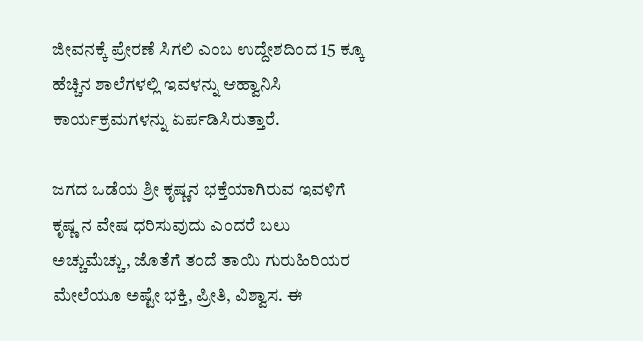ಜೀವನಕ್ಕೆ ಪ್ರೇರಣೆ ಸಿಗಲಿ ಎಂಬ ಉದ್ದೇಶದಿಂದ 15 ಕ್ಕೂ ಹೆಚ್ಚಿನ ಶಾಲೆಗಳಲ್ಲಿ ಇವಳನ್ನು ಆಹ್ವಾನಿಸಿ ಕಾರ್ಯಕ್ರಮಗಳನ್ನು ಏರ್ಪಡಿಸಿರುತ್ತಾರೆ.

ಜಗದ ಒಡೆಯ ಶ್ರೀ ಕೃಷ್ಣನ ಭಕ್ತೆಯಾಗಿರುವ ಇವಳಿಗೆ ಕೃಷ್ಣ ನ ವೇಷ ಧರಿಸುವುದು ಎಂದರೆ ಬಲು ಅಚ್ಚುಮೆಚ್ಚು, ಜೊತೆಗೆ ತಂದೆ ತಾಯಿ ಗುರುಹಿರಿಯರ ಮೇಲೆಯೂ ಅಷ್ಟೇ ಭಕ್ತಿ, ಪ್ರೀತಿ, ವಿಶ್ವಾಸ. ಈ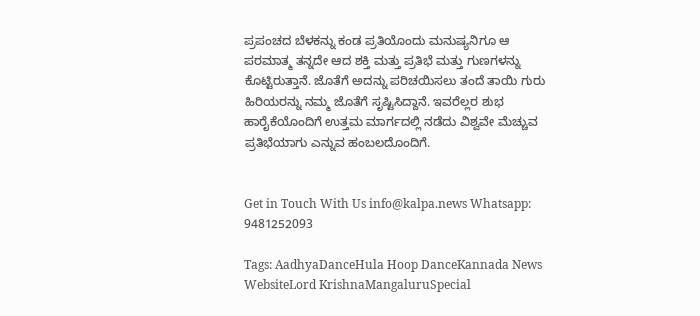ಪ್ರಪಂಚದ ಬೆಳಕನ್ನು ಕಂಡ ಪ್ರತಿಯೊಂದು ಮನುಷ್ಯನಿಗೂ ಆ ಪರಮಾತ್ಮ ತನ್ನದೇ ಆದ ಶಕ್ತಿ ಮತ್ತು ಪ್ರತಿಭೆ ಮತ್ತು ಗುಣಗಳನ್ನು ಕೊಟ್ಟಿರುತ್ತಾನೆ. ಜೊತೆಗೆ ಅದನ್ನು ಪರಿಚಯಿಸಲು ತಂದೆ ತಾಯಿ ಗುರು ಹಿರಿಯರನ್ನು ನಮ್ಮ ಜೊತೆಗೆ ಸೃಷ್ಟಿಸಿದ್ದಾನೆ. ಇವರೆಲ್ಲರ ಶುಭ ಹಾರೈಕೆಯೊಂದಿಗೆ ಉತ್ತಮ ಮಾರ್ಗದಲ್ಲಿ ನಡೆದು ವಿಶ್ವವೇ ಮೆಚ್ಚುವ ಪ್ರತಿಭೆಯಾಗು ಎನ್ನುವ ಹಂಬಲದೊಂದಿಗೆ.


Get in Touch With Us info@kalpa.news Whatsapp: 9481252093

Tags: AadhyaDanceHula Hoop DanceKannada News WebsiteLord KrishnaMangaluruSpecial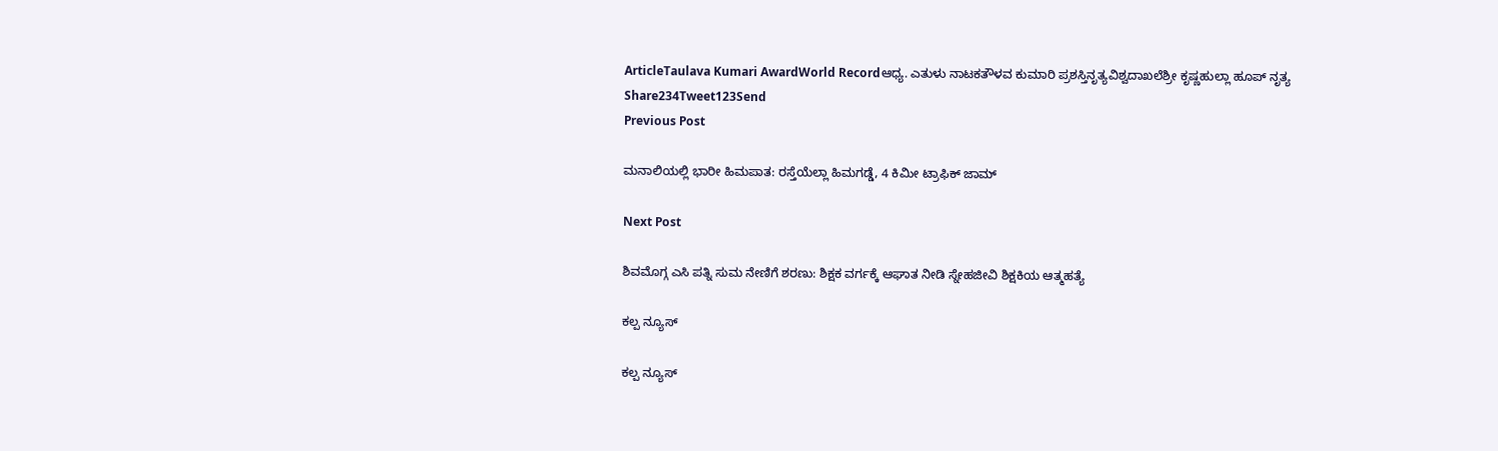ArticleTaulava Kumari AwardWorld Recordಆಧ್ಯ. ಎತುಳು ನಾಟಕತೌಳವ ಕುಮಾರಿ ಪ್ರಶಸ್ತಿನೃತ್ಯವಿಶ್ವದಾಖಲೆಶ್ರೀ ಕೃಷ್ಣಹುಲ್ಲಾ ಹೂಪ್ ನೃತ್ಯ
Share234Tweet123Send
Previous Post

ಮನಾಲಿಯಲ್ಲಿ ಭಾರೀ ಹಿಮಪಾತ: ರಸ್ತೆಯೆಲ್ಲಾ ಹಿಮಗಡ್ಡೆ, 4 ಕಿಮೀ ಟ್ರಾಫಿಕ್ ಜಾಮ್

Next Post

ಶಿವಮೊಗ್ಗ ಎಸಿ ಪತ್ನಿ ಸುಮ ನೇಣಿಗೆ ಶರಣು: ಶಿಕ್ಷಕ ವರ್ಗಕ್ಕೆ ಆಘಾತ ನೀಡಿ ಸ್ನೇಹಜೀವಿ ಶಿಕ್ಷಕಿಯ ಆತ್ಮಹತ್ಯೆ

ಕಲ್ಪ ನ್ಯೂಸ್

ಕಲ್ಪ ನ್ಯೂಸ್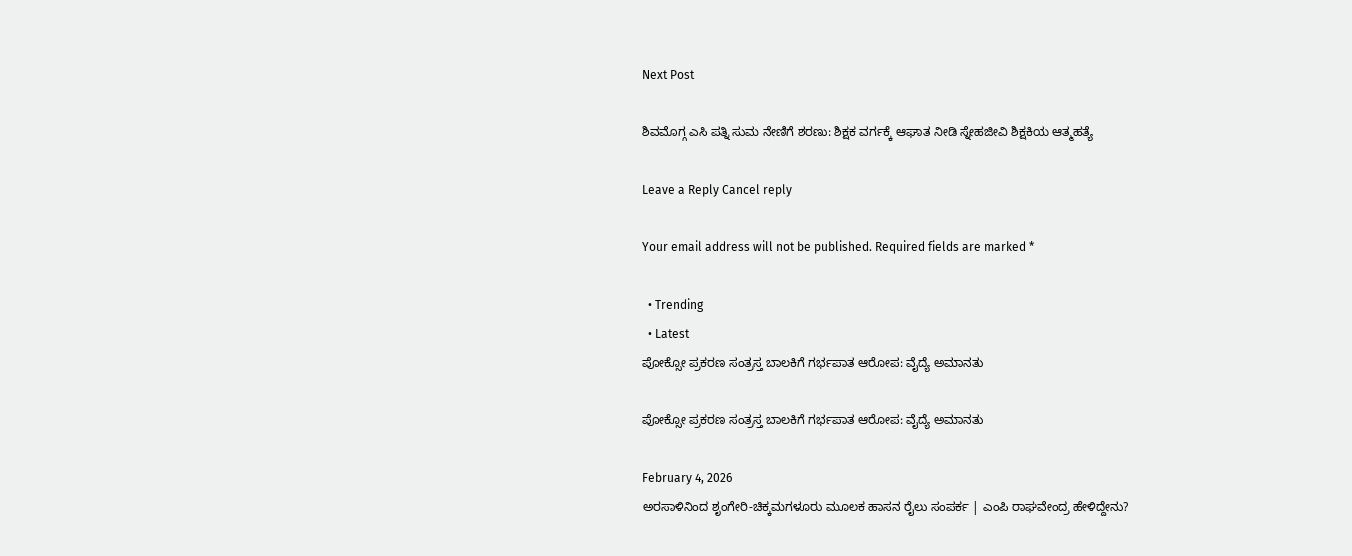Next Post

ಶಿವಮೊಗ್ಗ ಎಸಿ ಪತ್ನಿ ಸುಮ ನೇಣಿಗೆ ಶರಣು: ಶಿಕ್ಷಕ ವರ್ಗಕ್ಕೆ ಆಘಾತ ನೀಡಿ ಸ್ನೇಹಜೀವಿ ಶಿಕ್ಷಕಿಯ ಆತ್ಮಹತ್ಯೆ

Leave a Reply Cancel reply

Your email address will not be published. Required fields are marked *

  • Trending
  • Latest
ಪೋಕ್ಸೋ ಪ್ರಕರಣ ಸಂತ್ರಸ್ತ ಬಾಲಕಿಗೆ ಗರ್ಭಪಾತ ಆರೋಪ: ವೈದ್ಯೆ ಅಮಾನತು

ಪೋಕ್ಸೋ ಪ್ರಕರಣ ಸಂತ್ರಸ್ತ ಬಾಲಕಿಗೆ ಗರ್ಭಪಾತ ಆರೋಪ: ವೈದ್ಯೆ ಅಮಾನತು

February 4, 2026
ಅರಸಾಳಿನಿಂದ ಶೃಂಗೇರಿ-ಚಿಕ್ಕಮಗಳೂರು ಮೂಲಕ ಹಾಸನ ರೈಲು ಸಂಪರ್ಕ | ಎಂಪಿ ರಾಘವೇಂದ್ರ ಹೇಳಿದ್ದೇನು?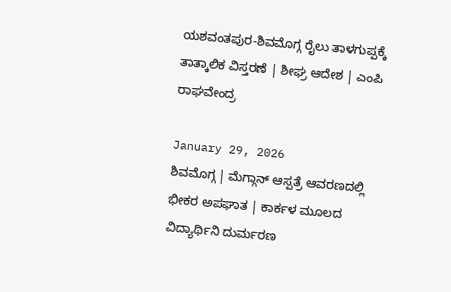ಯಶವಂತಪುರ-ಶಿವಮೊಗ್ಗ ರೈಲು ತಾಳಗುಪ್ಪಕ್ಕೆ ತಾತ್ಕಾಲಿಕ ವಿಸ್ತರಣೆ | ಶೀಘ್ರ ಆದೇಶ | ಎಂಪಿ ರಾಘವೇಂದ್ರ

January 29, 2026
ಶಿವಮೊಗ್ಗ | ಮೆಗ್ಗಾನ್ ಆಸ್ಪತ್ರೆ ಆವರಣದಲ್ಲಿ ಭೀಕರ ಅಪಘಾತ | ಕಾರ್ಕಳ ಮೂಲದ ವಿದ್ಯಾರ್ಥಿನಿ ದುರ್ಮರಣ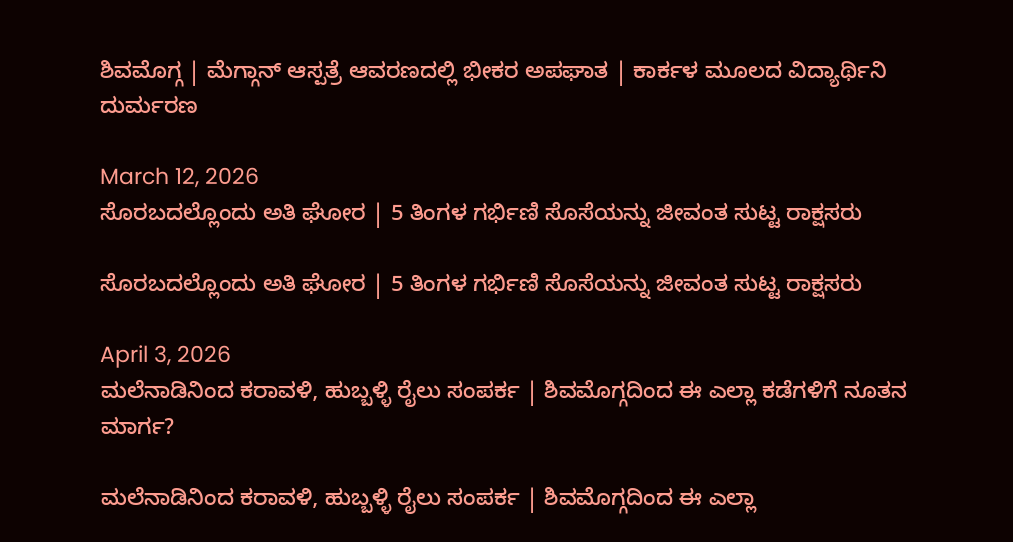ಶಿವಮೊಗ್ಗ | ಮೆಗ್ಗಾನ್ ಆಸ್ಪತ್ರೆ ಆವರಣದಲ್ಲಿ ಭೀಕರ ಅಪಘಾತ | ಕಾರ್ಕಳ ಮೂಲದ ವಿದ್ಯಾರ್ಥಿನಿ ದುರ್ಮರಣ

March 12, 2026
ಸೊರಬದಲ್ಲೊಂದು ಅತಿ ಘೋರ | 5 ತಿಂಗಳ ಗರ್ಭಿಣಿ ಸೊಸೆಯನ್ನು ಜೀವಂತ ಸುಟ್ಟ ರಾಕ್ಷಸರು

ಸೊರಬದಲ್ಲೊಂದು ಅತಿ ಘೋರ | 5 ತಿಂಗಳ ಗರ್ಭಿಣಿ ಸೊಸೆಯನ್ನು ಜೀವಂತ ಸುಟ್ಟ ರಾಕ್ಷಸರು

April 3, 2026
ಮಲೆನಾಡಿನಿಂದ ಕರಾವಳಿ, ಹುಬ್ಬಳ್ಳಿ ರೈಲು ಸಂಪರ್ಕ | ಶಿವಮೊಗ್ಗದಿಂದ ಈ ಎಲ್ಲಾ ಕಡೆಗಳಿಗೆ ನೂತನ ಮಾರ್ಗ?

ಮಲೆನಾಡಿನಿಂದ ಕರಾವಳಿ, ಹುಬ್ಬಳ್ಳಿ ರೈಲು ಸಂಪರ್ಕ | ಶಿವಮೊಗ್ಗದಿಂದ ಈ ಎಲ್ಲಾ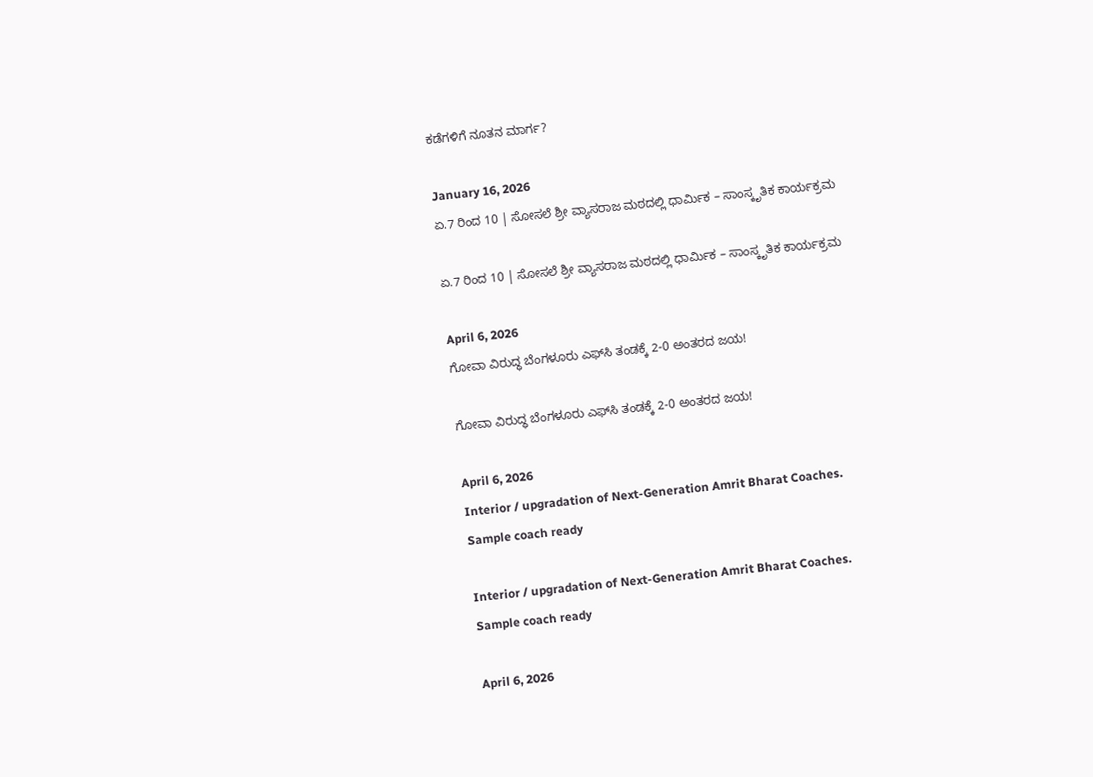ಕಡೆಗಳಿಗೆ ನೂತನ ಮಾರ್ಗ?

January 16, 2026
ಏ.7 ರಿಂದ 10 | ಸೋಸಲೆ ಶ್ರೀ ವ್ಯಾಸರಾಜ ಮಠದಲ್ಲಿ ಧಾರ್ಮಿಕ – ಸಾಂಸ್ಕೃತಿಕ ಕಾರ್ಯಕ್ರಮ

ಏ.7 ರಿಂದ 10 | ಸೋಸಲೆ ಶ್ರೀ ವ್ಯಾಸರಾಜ ಮಠದಲ್ಲಿ ಧಾರ್ಮಿಕ – ಸಾಂಸ್ಕೃತಿಕ ಕಾರ್ಯಕ್ರಮ

April 6, 2026
ಗೋವಾ ವಿರುದ್ಧ ಬೆಂಗಳೂರು ಎಫ್‌ಸಿ ತಂಡಕ್ಕೆ 2-0 ಅಂತರದ ಜಯ!

ಗೋವಾ ವಿರುದ್ಧ ಬೆಂಗಳೂರು ಎಫ್‌ಸಿ ತಂಡಕ್ಕೆ 2-0 ಅಂತರದ ಜಯ!

April 6, 2026
Interior / upgradation of Next-Generation Amrit Bharat Coaches. Sample coach ready

Interior / upgradation of Next-Generation Amrit Bharat Coaches. Sample coach ready

April 6, 2026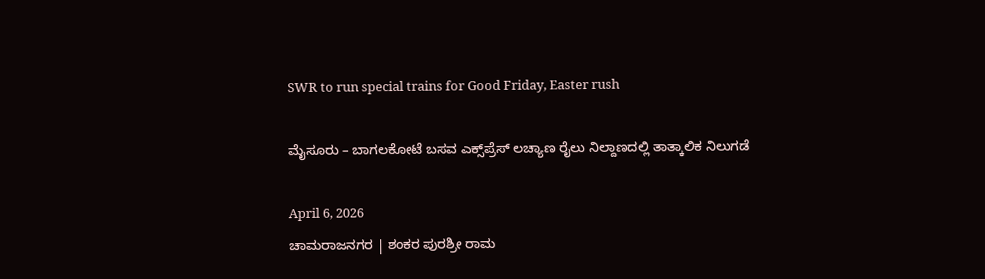SWR to run special trains for Good Friday, Easter rush

ಮೈಸೂರು – ಬಾಗಲಕೋಟೆ ಬಸವ ಎಕ್ಸ್‌ಪ್ರೆಸ್‌ ಲಚ್ಯಾಣ ರೈಲು ನಿಲ್ದಾಣದಲ್ಲಿ ತಾತ್ಕಾಲಿಕ ನಿಲುಗಡೆ

April 6, 2026
ಚಾಮರಾಜನಗರ | ಶಂಕರ ಪುರಶ್ರೀ ರಾಮ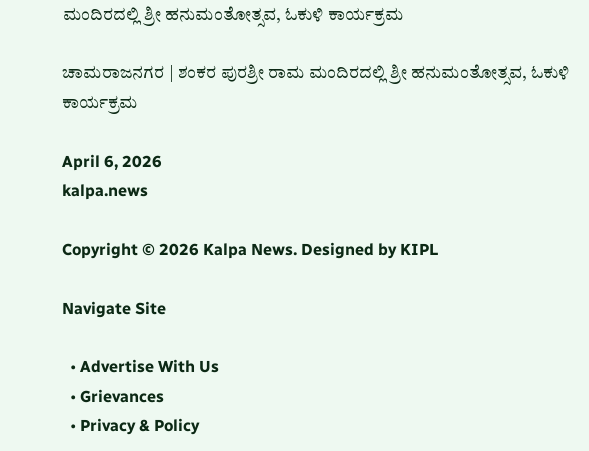ಮಂದಿರದಲ್ಲಿ ಶ್ರೀ ಹನುಮಂತೋತ್ಸವ, ಓಕುಳಿ ಕಾರ್ಯಕ್ರಮ

ಚಾಮರಾಜನಗರ | ಶಂಕರ ಪುರಶ್ರೀ ರಾಮ ಮಂದಿರದಲ್ಲಿ ಶ್ರೀ ಹನುಮಂತೋತ್ಸವ, ಓಕುಳಿ ಕಾರ್ಯಕ್ರಮ

April 6, 2026
kalpa.news

Copyright © 2026 Kalpa News. Designed by KIPL

Navigate Site

  • Advertise With Us
  • Grievances
  • Privacy & Policy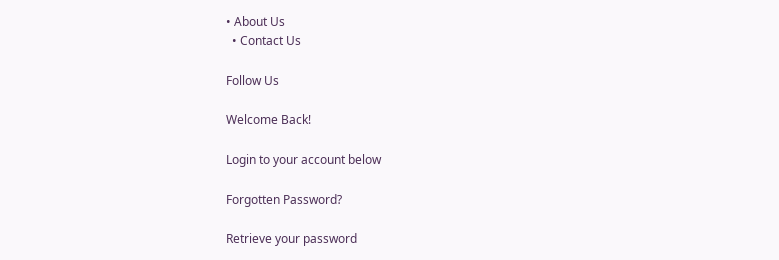• About Us
  • Contact Us

Follow Us

Welcome Back!

Login to your account below

Forgotten Password?

Retrieve your password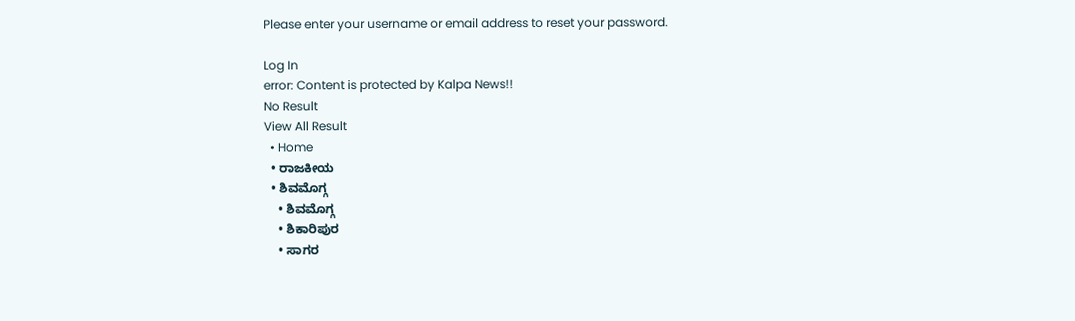Please enter your username or email address to reset your password.

Log In
error: Content is protected by Kalpa News!!
No Result
View All Result
  • Home
  • ರಾಜಕೀಯ
  • ಶಿವಮೊಗ್ಗ
    • ಶಿವಮೊಗ್ಗ
    • ಶಿಕಾರಿಪುರ
    • ಸಾಗರ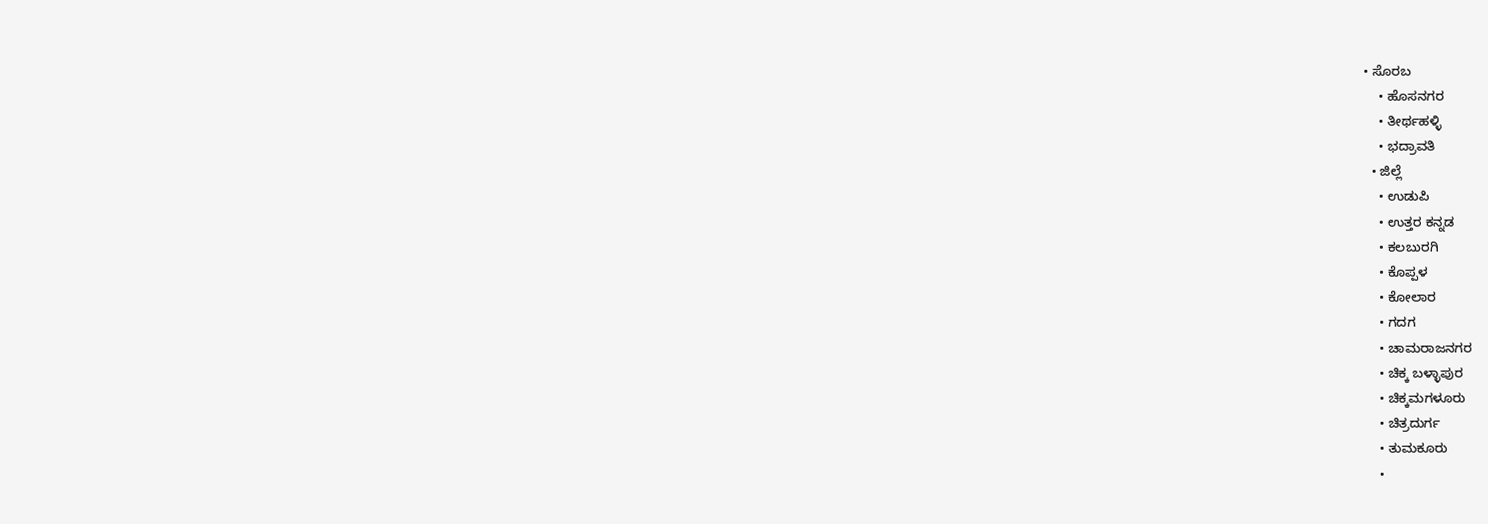• ಸೊರಬ
    • ಹೊಸನಗರ
    • ತೀರ್ಥಹಳ್ಳಿ
    • ಭದ್ರಾವತಿ
  • ಜಿಲ್ಲೆ
    • ಉಡುಪಿ
    • ಉತ್ತರ ಕನ್ನಡ
    • ಕಲಬುರಗಿ
    • ಕೊಪ್ಪಳ
    • ಕೋಲಾರ
    • ಗದಗ
    • ಚಾಮರಾಜನಗರ
    • ಚಿಕ್ಕ ಬಳ್ಳಾಪುರ
    • ಚಿಕ್ಕಮಗಳೂರು
    • ಚಿತ್ರದುರ್ಗ
    • ತುಮಕೂರು
    •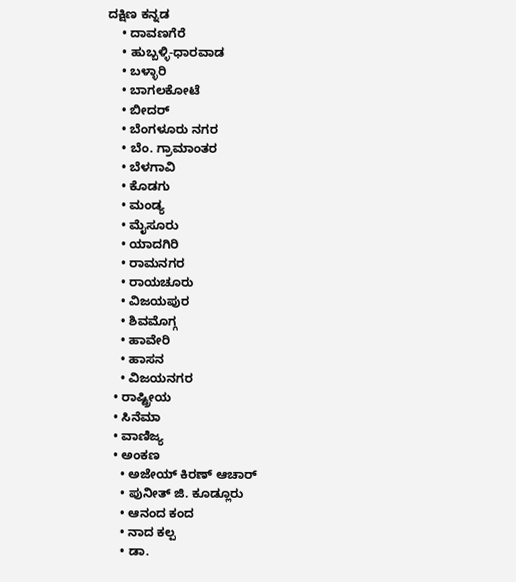ದಕ್ಷಿಣ ಕನ್ನಡ
    • ದಾವಣಗೆರೆ
    • ಹುಬ್ಬಳ್ಳಿ-ಧಾರವಾಡ
    • ಬಳ್ಳಾರಿ
    • ಬಾಗಲಕೋಟೆ
    • ಬೀದರ್
    • ಬೆಂಗಳೂರು ನಗರ
    • ಬೆಂ. ಗ್ರಾಮಾಂತರ
    • ಬೆಳಗಾವಿ
    • ಕೊಡಗು
    • ಮಂಡ್ಯ
    • ಮೈಸೂರು
    • ಯಾದಗಿರಿ
    • ರಾಮನಗರ
    • ರಾಯಚೂರು
    • ವಿಜಯಪುರ
    • ಶಿವಮೊಗ್ಗ
    • ಹಾವೇರಿ
    • ಹಾಸನ
    • ವಿಜಯನಗರ
  • ರಾಷ್ಟ್ರೀಯ
  • ಸಿನೆಮಾ
  • ವಾಣಿಜ್ಯ
  • ಅಂಕಣ
    • ಅಜೇಯ್ ಕಿರಣ್ ಆಚಾರ್
    • ಪುನೀತ್ ಜಿ. ಕೂಡ್ಲೂರು
    • ಆನಂದ ಕಂದ
    • ನಾದ ಕಲ್ಪ
    • ಡಾ.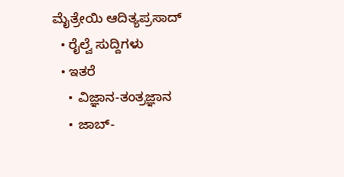ಮೈತ್ರೇಯಿ ಆದಿತ್ಯಪ್ರಸಾದ್
  • ರೈಲ್ವೆ ಸುದ್ದಿಗಳು
  • ಇತರೆ
    • ವಿಜ್ಞಾನ-ತಂತ್ರಜ್ಞಾನ
    • ಜಾಬ್-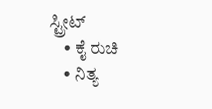ಸ್ಟ್ರೀಟ್
    • ಕೈ ರುಚಿ
    • ನಿತ್ಯ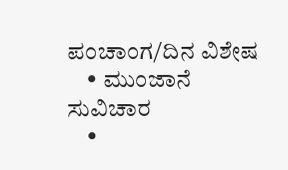ಪಂಚಾಂಗ/ದಿನ ವಿಶೇಷ
    • ಮುಂಜಾನೆ ಸುವಿಚಾರ
    •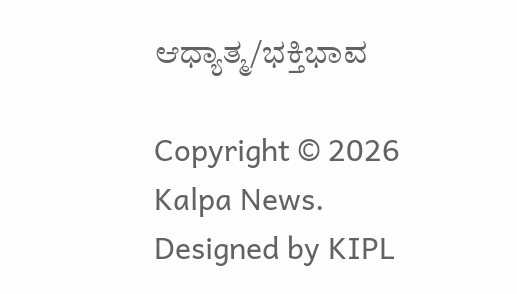ಆಧ್ಯಾತ್ಮ/ಭಕ್ತಿಭಾವ

Copyright © 2026 Kalpa News. Designed by KIPL